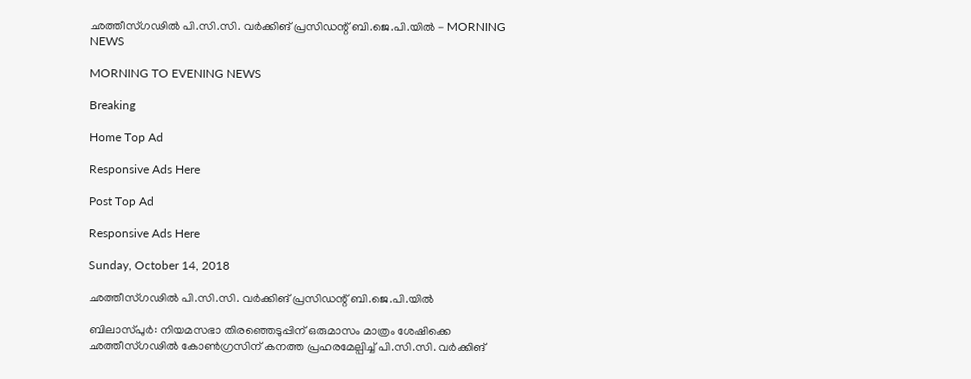ഛത്തീസ്ഗഢിൽ പി.സി.സി. വർക്കിങ് പ്രസിഡന്റ് ബി.ജെ.പി.യിൽ - MORNING NEWS

MORNING TO EVENING NEWS

Breaking

Home Top Ad

Responsive Ads Here

Post Top Ad

Responsive Ads Here

Sunday, October 14, 2018

ഛത്തീസ്ഗഢിൽ പി.സി.സി. വർക്കിങ് പ്രസിഡന്റ് ബി.ജെ.പി.യിൽ

ബിലാസ്‌പുർ: നിയമസഭാ തിരഞ്ഞെടുപ്പിന് ഒരുമാസം മാത്രം ശേഷിക്കെ ഛത്തീസ്ഗഢിൽ കോൺഗ്രസിന്‌ കനത്ത പ്രഹരമേല്പിച്ച്‌ പി.സി.സി. വർക്കിങ്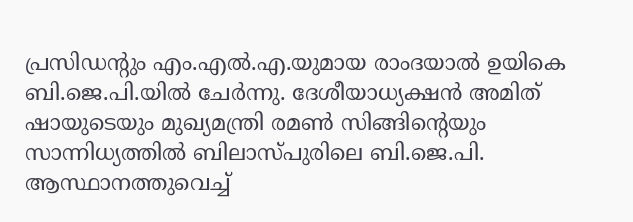പ്രസിഡന്റും എം.എൽ.എ.യുമായ രാംദയാൽ ഉയികെ ബി.ജെ.പി.യിൽ ചേർന്നു. ദേശീയാധ്യക്ഷൻ അമിത് ഷായുടെയും മുഖ്യമന്ത്രി രമൺ സിങ്ങിന്റെയും സാന്നിധ്യത്തിൽ ബിലാസ്‌പുരിലെ ബി.ജെ.പി. ആസ്ഥാനത്തുവെച്ച്‌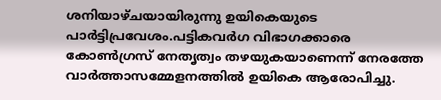ശനിയാഴ്ചയായിരുന്നു ഉയികെയുടെ പാർട്ടിപ്രവേശം.പട്ടികവർഗ വിഭാഗക്കാരെ കോൺഗ്രസ് നേതൃത്വം തഴയുകയാണെന്ന്‌ നേരത്തേ വാർത്താസമ്മേളനത്തിൽ ഉയികെ ആരോപിച്ചു.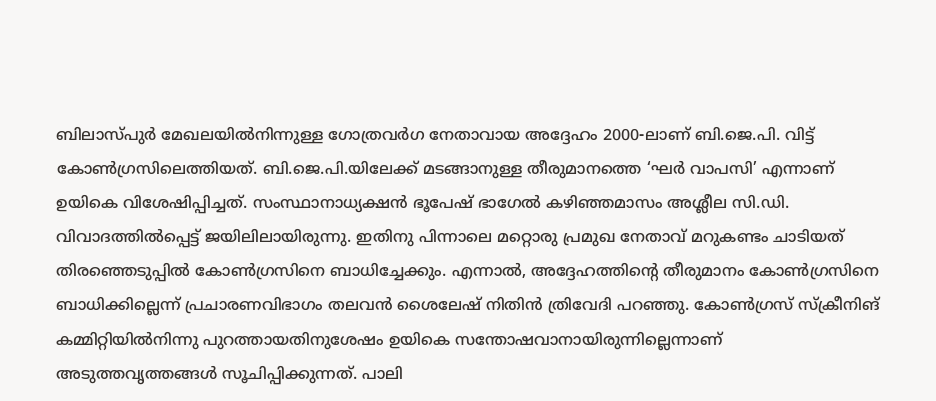ബിലാസ്‌പുർ മേഖലയിൽനിന്നുള്ള ഗോത്രവർഗ നേതാവായ അദ്ദേഹം 2000-ലാണ് ബി.ജെ.പി. വിട്ട് കോൺഗ്രസിലെത്തിയത്. ബി.ജെ.പി.യിലേക്ക് മടങ്ങാനുള്ള തീരുമാനത്തെ ‘ഘർ വാപസി’ എന്നാണ്‌ ഉയികെ വിശേഷിപ്പിച്ചത്. സംസ്ഥാനാധ്യക്ഷൻ ഭൂപേഷ് ഭാഗേൽ കഴിഞ്ഞമാസം അശ്ലീല സി.ഡി. വിവാദത്തിൽപ്പെട്ട് ജയിലിലായിരുന്നു. ഇതിനു പിന്നാലെ മറ്റൊരു പ്രമുഖ നേതാവ് മറുകണ്ടം ചാടിയത് തിരഞ്ഞെടുപ്പിൽ കോൺഗ്രസിനെ ബാധിച്ചേക്കും. എന്നാൽ, അദ്ദേഹത്തിന്റെ തീരുമാനം കോൺഗ്രസിനെ ബാധിക്കില്ലെന്ന് പ്രചാരണവിഭാഗം തലവൻ ശൈലേഷ് നിതിൻ ത്രിവേദി പറഞ്ഞു. കോൺഗ്രസ് സ്‌ക്രീനിങ് കമ്മിറ്റിയിൽനിന്നു പുറത്തായതിനുശേഷം ഉയികെ സന്തോഷവാനായിരുന്നില്ലെന്നാണ് അടുത്തവൃത്തങ്ങൾ സൂചിപ്പിക്കുന്നത്. പാലി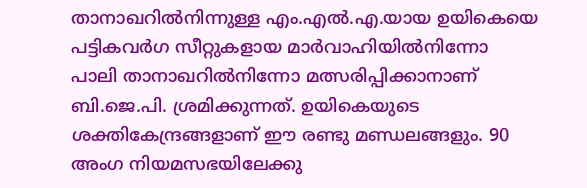താനാഖറിൽനിന്നുള്ള എം.എൽ.എ.യായ ഉയികെയെ പട്ടികവർഗ സീറ്റുകളായ മാർവാഹിയിൽനിന്നോ പാലി താനാഖറിൽനിന്നോ മത്സരിപ്പിക്കാനാണ്‌ ബി.ജെ.പി. ശ്രമിക്കുന്നത്. ഉയികെയുടെ ശക്തികേന്ദ്രങ്ങളാണ്‌ ഈ രണ്ടു മണ്ഡലങ്ങളും. 90 അംഗ നിയമസഭയിലേക്കു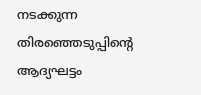നടക്കുന്ന തിരഞ്ഞെടുപ്പിന്റെ ആദ്യഘട്ടം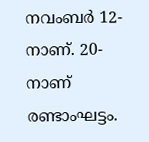നവംബർ 12-നാണ്. 20-നാണ്‌ രണ്ടാംഘട്ടം.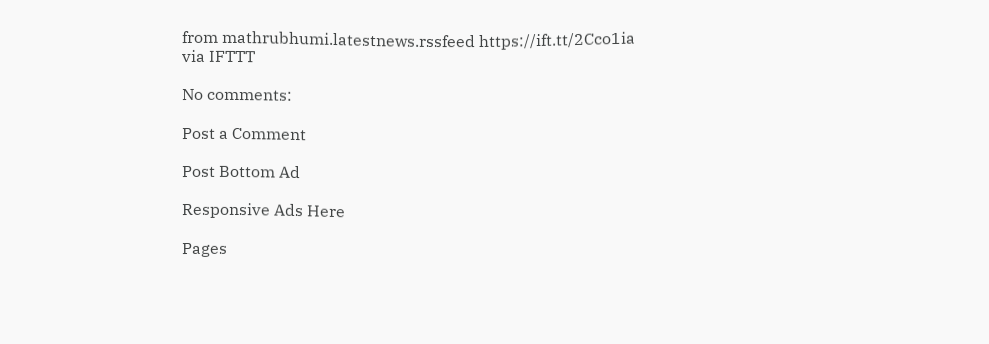from mathrubhumi.latestnews.rssfeed https://ift.tt/2Cco1ia
via IFTTT

No comments:

Post a Comment

Post Bottom Ad

Responsive Ads Here

Pages